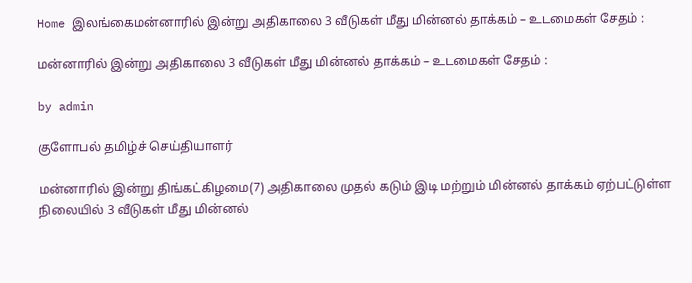Home இலங்கைமன்னாரில் இன்று அதிகாலை 3 வீடுகள் மீது மின்னல் தாக்கம் – உடமைகள் சேதம் :

மன்னாரில் இன்று அதிகாலை 3 வீடுகள் மீது மின்னல் தாக்கம் – உடமைகள் சேதம் :

by admin

குளோபல் தமிழ்ச் செய்தியாளர்

மன்னாரில் இன்று திங்கட்கிழமை(7) அதிகாலை முதல் கடும் இடி மற்றும் மின்னல் தாக்கம் ஏற்பட்டுள்ள நிலையில் 3 வீடுகள் மீது மின்னல்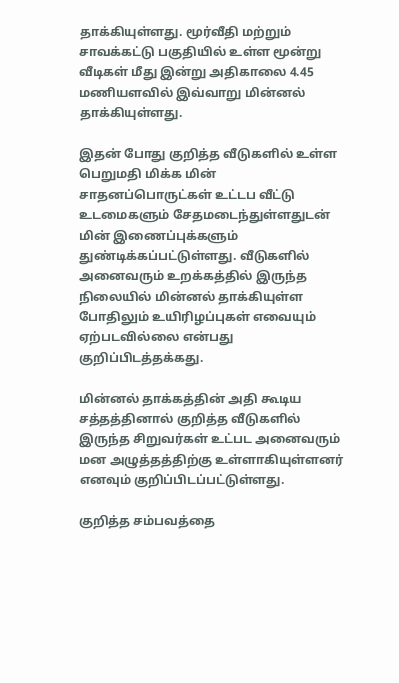தாக்கியுள்ளது. மூர்வீதி மற்றும் சாவக்கட்டு பகுதியில் உள்ள மூன்று வீடிகள் மீது இன்று அதிகாலை 4.45 மணியளவில் இவ்வாறு மின்னல் தாக்கியுள்ளது.

இதன் போது குறித்த வீடுகளில் உள்ள பெறுமதி மிக்க மின் சாதனப்பொருட்கள் உட்டப வீட்டு உடமைகளும் சேதமடைந்துள்ளதுடன் மின் இணைப்புக்களும் துண்டிக்கப்பட்டுள்ளது. வீடுகளில் அனைவரும் உறக்கத்தில் இருந்த நிலையில் மின்னல் தாக்கியுள்ள போதிலும் உயிரிழப்புகள் எவையும் ஏற்படவில்லை என்பது குறிப்பிடத்தக்கது.

மின்னல் தாக்கத்தின் அதி கூடிய சத்தத்தினால் குறித்த வீடுகளில் இருந்த சிறுவர்கள் உட்பட அனைவரும் மன அழுத்தத்திற்கு உள்ளாகியுள்ளனர் எனவும் குறிப்பிடப்பட்டுள்ளது.

குறித்த சம்பவத்தை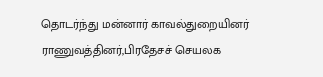தொடர்ந்து மன்னார் காவல்துறையினர் ராணுவத்தினர்,பிரதேசச் செயலக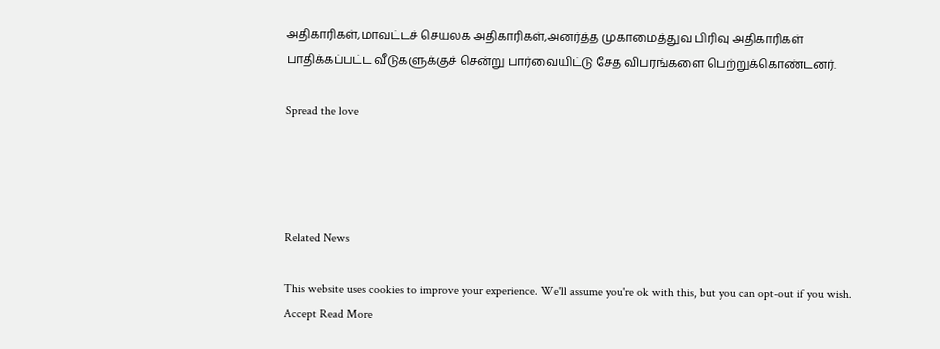அதிகாரிகள்,மாவட்டச் செயலக அதிகாரிகள்,அனர்த்த முகாமைத்துவ பிரிவு அதிகாரிகள் பாதிக்கப்பட்ட வீடுகளுக்குச் சென்று பார்வையிட்டு சேத விபரங்களை பெற்றுக்கொண்டனர்.

Spread the love




Related News

This website uses cookies to improve your experience. We'll assume you're ok with this, but you can opt-out if you wish. Accept Read More